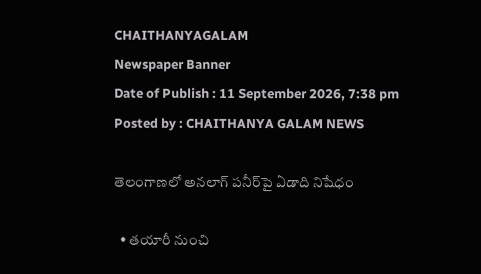CHAITHANYAGALAM
Newspaper Banner
Date of Publish : 11 September 2026, 7:38 pm Posted by : CHAITHANYA GALAM NEWS

తెలంగాణలో అనలాగ్‌ పనీర్‌పై ఏడాది నిషేధం

  • తయారీ నుంచి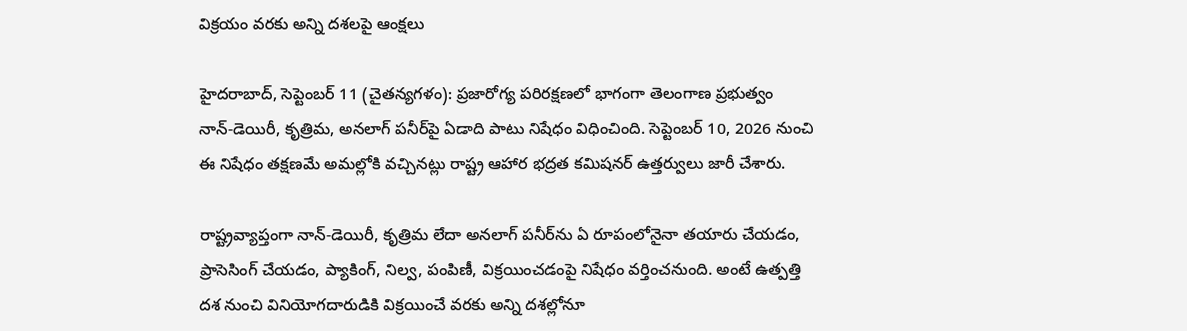విక్రయం వరకు అన్ని దశలపై ఆంక్షలు

హైదరాబాద్‌, సెప్టెంబర్‌ 11 (చైతన్యగళం): ప్రజారోగ్య పరిరక్షణలో భాగంగా తెలంగాణ ప్రభుత్వం నాన్‌-డెయిరీ, కృత్రిమ, అనలాగ్‌ పనీర్‌పై ఏడాది పాటు నిషేధం విధించింది. సెప్టెంబర్‌ 10, 2026 నుంచి ఈ నిషేధం తక్షణమే అమల్లోకి వచ్చినట్లు రాష్ట్ర ఆహార భద్రత కమిషనర్‌ ఉత్తర్వులు జారీ చేశారు.

రాష్ట్రవ్యాప్తంగా నాన్‌-డెయిరీ, కృత్రిమ లేదా అనలాగ్‌ పనీర్‌ను ఏ రూపంలోనైనా తయారు చేయడం, ప్రాసెసింగ్‌ చేయడం, ప్యాకింగ్‌, నిల్వ, పంపిణీ, విక్రయించడంపై నిషేధం వర్తించనుంది. అంటే ఉత్పత్తి దశ నుంచి వినియోగదారుడికి విక్రయించే వరకు అన్ని దశల్లోనూ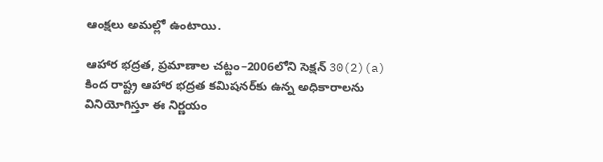ఆంక్షలు అమల్లో ఉంటాయి.

ఆహార భద్రత, ప్రమాణాల చట్టం–2006లోని సెక్షన్‌ 30(2)(a) కింద రాష్ట్ర ఆహార భద్రత కమిషనర్‌కు ఉన్న అధికారాలను వినియోగిస్తూ ఈ నిర్ణయం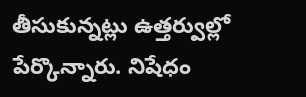తీసుకున్నట్లు ఉత్తర్వుల్లో పేర్కొన్నారు. నిషేధం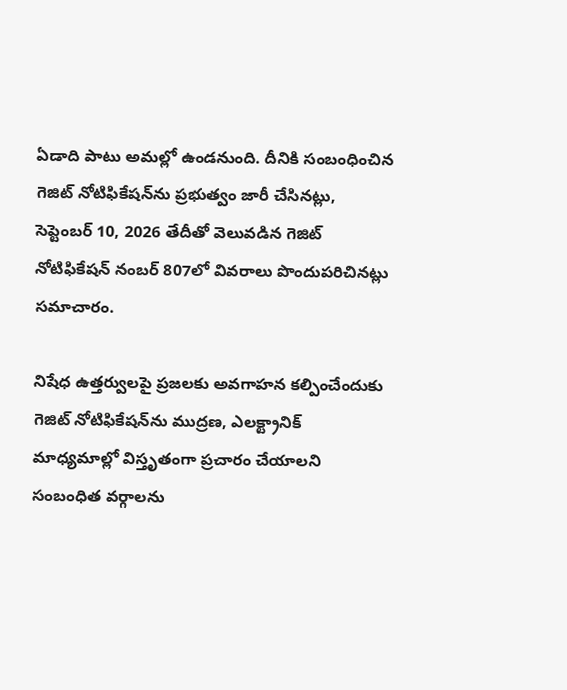ఏడాది పాటు అమల్లో ఉండనుంది. దీనికి సంబంధించిన గెజిట్‌ నోటిఫికేషన్‌ను ప్రభుత్వం జారీ చేసినట్లు, సెప్టెంబర్‌ 10, 2026 తేదీతో వెలువడిన గెజిట్‌ నోటిఫికేషన్‌ నంబర్‌ 807లో వివరాలు పొందుపరిచినట్లు సమాచారం.

నిషేధ ఉత్తర్వులపై ప్రజలకు అవగాహన కల్పించేందుకు గెజిట్‌ నోటిఫికేషన్‌ను ముద్రణ, ఎలక్ట్రానిక్‌ మాధ్యమాల్లో విస్తృతంగా ప్రచారం చేయాలని సంబంధిత వర్గాలను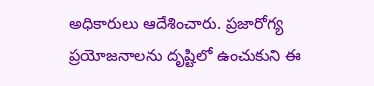అధికారులు ఆదేశించారు. ప్రజారోగ్య ప్రయోజనాలను దృష్టిలో ఉంచుకుని ఈ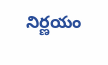నిర్ణయం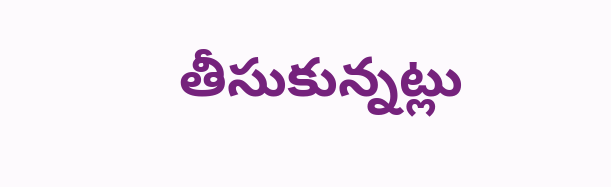తీసుకున్నట్లు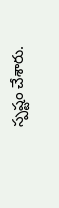స్పష్టం చేశారు.